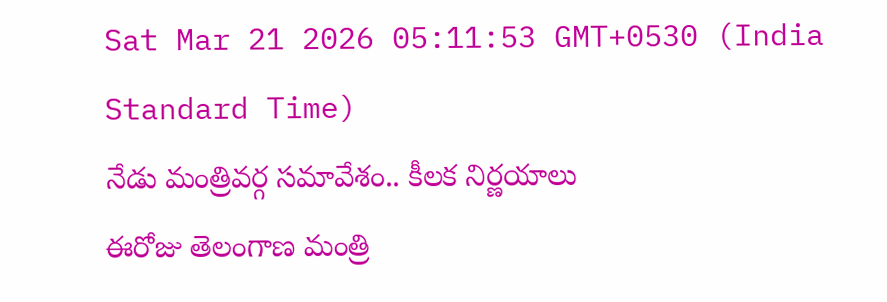Sat Mar 21 2026 05:11:53 GMT+0530 (India Standard Time)
నేడు మంత్రివర్గ సమావేశం.. కీలక నిర్ణయాలు
ఈరోజు తెలంగాణ మంత్రి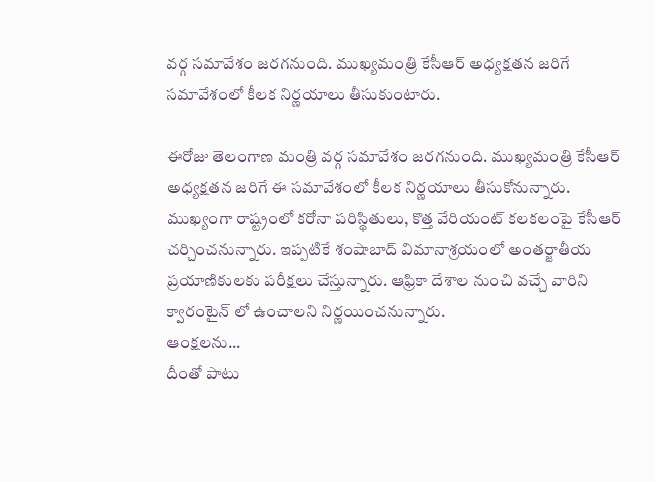వర్గ సమావేశం జరగనుంది. ముఖ్యమంత్రి కేసీఆర్ అధ్యక్షతన జరిగే సమావేశంలో కీలక నిర్ణయాలు తీసుకుంటారు.

ఈరోజు తెలంగాణ మంత్రి వర్గ సమావేశం జరగనుంది. ముఖ్యమంత్రి కేసీఆర్ అధ్యక్షతన జరిగే ఈ సమావేశంలో కీలక నిర్ణయాలు తీసుకోనున్నారు. ముఖ్యంగా రాష్ట్రంలో కరోనా పరిస్థితులు, కొత్త వేరియంట్ కలకలంపై కేసీఆర్ చర్చించనున్నారు. ఇప్పటికే శంషాబాద్ విమానాశ్రయంలో అంతర్జాతీయ ప్రయాణికులకు పరీక్షలు చేస్తున్నారు. ఆఫ్రికా దేశాల నుంచి వచ్చే వారిని క్వారంటైన్ లో ఉంచాలని నిర్ణయించనున్నారు.
ఆంక్షలను...
దీంతో పాటు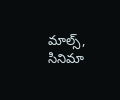మాల్స్, సినిమా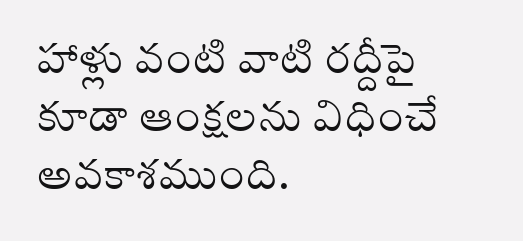హాళ్లు వంటి వాటి రద్దీపై కూడా ఆంక్షలను విధించే అవకాశముంది.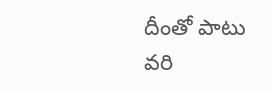దీంతో పాటు వరి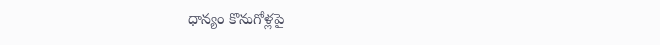ధాన్యం కొనుగోళ్లపై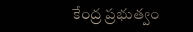కేంద్ర ప్రభుత్వం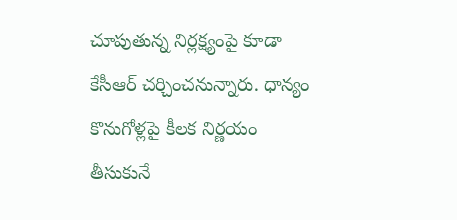చూపుతున్న నిర్లక్ష్యంపై కూడా కేసీఆర్ చర్చించనున్నారు. ధాన్యం కొనుగోళ్లపై కీలక నిర్ణయం తీసుకునే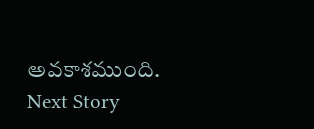అవకాశముంది.
Next Story